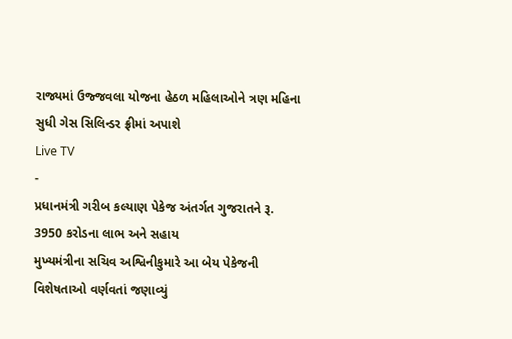રાજ્યમાં ઉજ્જવલા યોજના હેઠળ મહિલાઓને ત્રણ મહિના સુધી ગેસ સિલિન્ડર ફ્રીમાં અપાશે
Live TV
-
પ્રધાનમંત્રી ગરીબ કલ્યાણ પેકેજ અંતર્ગત ગુજરાતને રૂ. 3950 કરોડના લાભ અને સહાય
મુખ્યમંત્રીના સચિવ અશ્વિનીકુમારે આ બેય પેકેજની વિશેષતાઓ વર્ણવતાં જણાવ્યું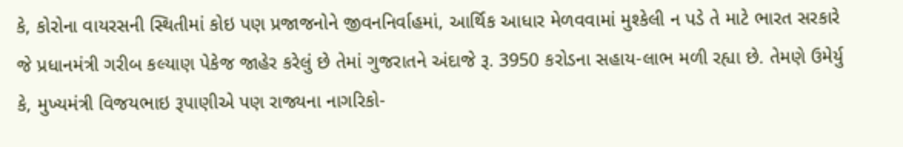કે, કોરોના વાયરસની સ્થિતીમાં કોઇ પણ પ્રજાજનોને જીવનનિર્વાહમાં, આર્થિક આધાર મેળવવામાં મુશ્કેલી ન પડે તે માટે ભારત સરકારે જે પ્રધાનમંત્રી ગરીબ કલ્યાણ પેકેજ જાહેર કરેલું છે તેમાં ગુજરાતને અંદાજે રૂ. 3950 કરોડના સહાય-લાભ મળી રહ્યા છે. તેમણે ઉમેર્યુ કે, મુખ્યમંત્રી વિજયભાઇ રૂપાણીએ પણ રાજ્યના નાગરિકો-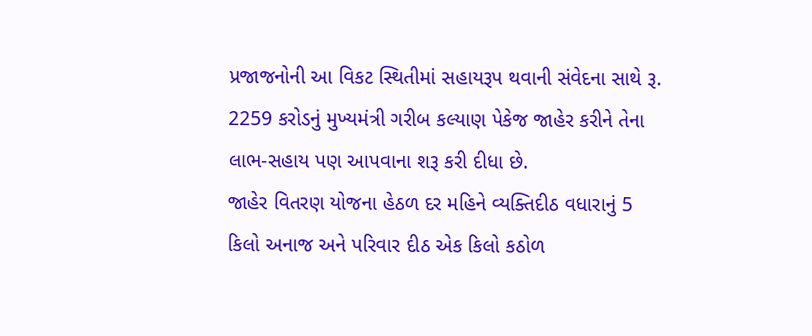પ્રજાજનોની આ વિકટ સ્થિતીમાં સહાયરૂપ થવાની સંવેદના સાથે રૂ. 2259 કરોડનું મુખ્યમંત્રી ગરીબ કલ્યાણ પેકેજ જાહેર કરીને તેના લાભ-સહાય પણ આપવાના શરૂ કરી દીધા છે.
જાહેર વિતરણ યોજના હેઠળ દર મહિને વ્યક્તિદીઠ વધારાનું 5 કિલો અનાજ અને પરિવાર દીઠ એક કિલો કઠોળ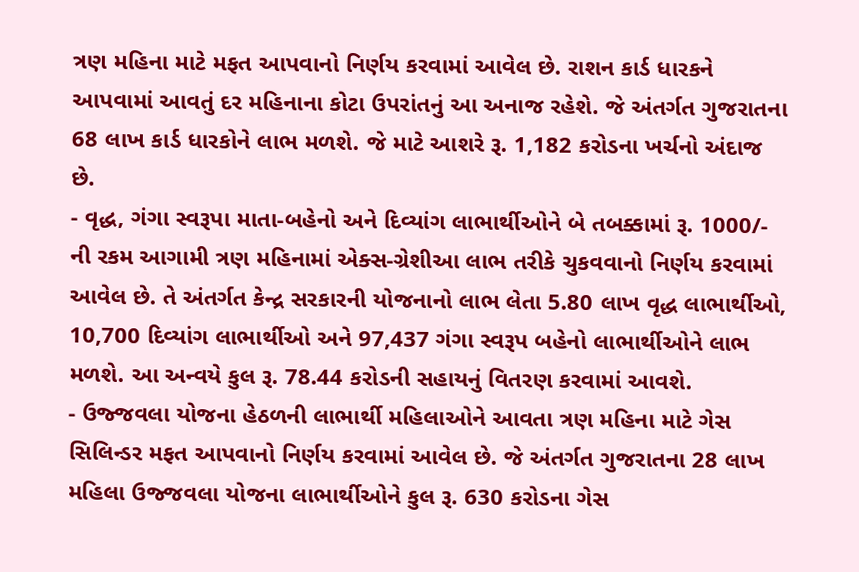ત્રણ મહિના માટે મફત આપવાનો નિર્ણય કરવામાં આવેલ છે. રાશન કાર્ડ ધારકને આપવામાં આવતું દર મહિનાના કોટા ઉપરાંતનું આ અનાજ રહેશે. જે અંતર્ગત ગુજરાતના 68 લાખ કાર્ડ ધારકોને લાભ મળશે. જે માટે આશરે રૂ. 1,182 કરોડના ખર્ચનો અંદાજ છે.
- વૃદ્ધ, ગંગા સ્વરૂપા માતા-બહેનો અને દિવ્યાંગ લાભાર્થીઓને બે તબક્કામાં રૂ. 1000/- ની રકમ આગામી ત્રણ મહિનામાં એક્સ-ગ્રેશીઆ લાભ તરીકે ચુકવવાનો નિર્ણય કરવામાં આવેલ છે. તે અંતર્ગત કેન્દ્ર સરકારની યોજનાનો લાભ લેતા 5.80 લાખ વૃદ્ધ લાભાર્થીઓ, 10,700 દિવ્યાંગ લાભાર્થીઓ અને 97,437 ગંગા સ્વરૂપ બહેનો લાભાર્થીઓને લાભ મળશે. આ અન્વયે કુલ રૂ. 78.44 કરોડની સહાયનું વિતરણ કરવામાં આવશે.
- ઉજ્જવલા યોજના હેઠળની લાભાર્થી મહિલાઓને આવતા ત્રણ મહિના માટે ગેસ સિલિન્ડર મફત આપવાનો નિર્ણય કરવામાં આવેલ છે. જે અંતર્ગત ગુજરાતના 28 લાખ મહિલા ઉજ્જવલા યોજના લાભાર્થીઓને કુલ રૂ. 630 કરોડના ગેસ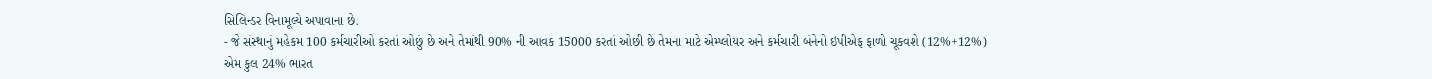સિલિન્ડર વિનામૂલ્યે અપાવાના છે.
- જે સંસ્થાનું મહેકમ 100 કર્મચારીઓ કરતાં ઓછું છે અને તેમાંથી 90% ની આવક 15000 કરતાં ઓછી છે તેમના માટે એમ્પ્લોયર અને કર્મચારી બંનેનો ઇપીએફ ફાળો ચૂકવશે (12%+12%) એમ કુલ 24% ભારત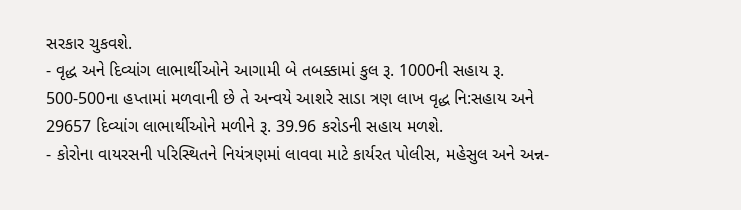સરકાર ચુકવશે.
- વૃદ્ધ અને દિવ્યાંગ લાભાર્થીઓને આગામી બે તબક્કામાં કુલ રૂ. 1000ની સહાય રૂ. 500-500ના હપ્તામાં મળવાની છે તે અન્વયે આશરે સાડા ત્રણ લાખ વૃદ્ધ નિ:સહાય અને 29657 દિવ્યાંગ લાભાર્થીઓને મળીને રૂ. 39.96 કરોડની સહાય મળશે.
- કોરોના વાયરસની પરિસ્થિતને નિયંત્રણમાં લાવવા માટે કાર્યરત પોલીસ, મહેસુલ અને અન્ન-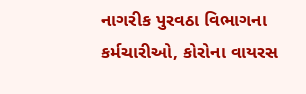નાગરીક પુરવઠા વિભાગના કર્મચારીઓ, કોરોના વાયરસ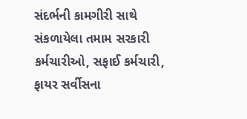સંદર્ભની કામગીરી સાથે સંકળાયેલા તમામ સરકારી કર્મચારીઓ, સફાઈ કર્મચારી, ફાયર સર્વીસના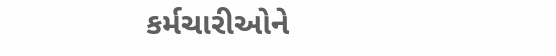કર્મચારીઓને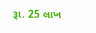રૂા. 25 લાખ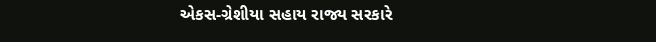એકસ-ગ્રેશીયા સહાય રાજ્ય સરકારે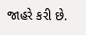જાહરે કરી છે.